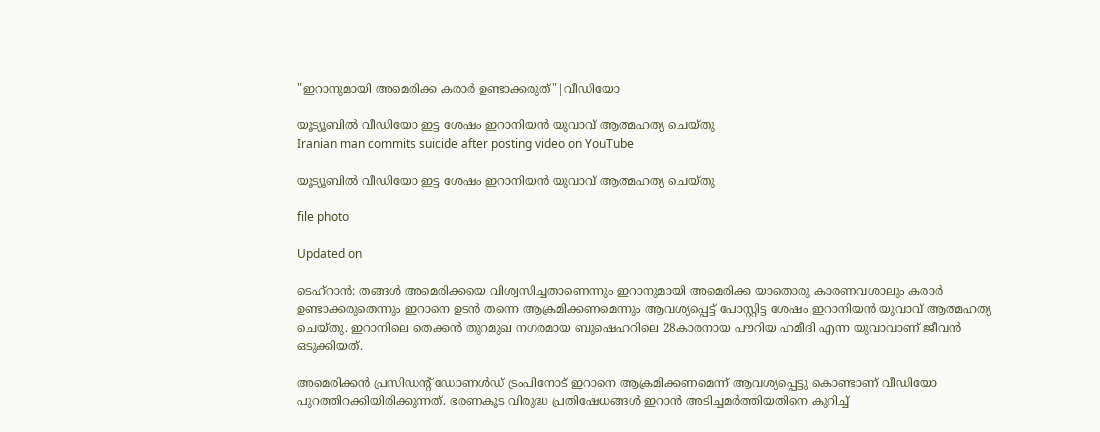"ഇറാനുമായി അമെരിക്ക കരാർ ഉണ്ടാക്കരുത്"|വീഡിയോ

യൂട്യൂബിൽ വീഡിയോ ഇട്ട ശേഷം ഇറാനിയൻ യുവാവ് ആത്മഹത്യ ചെയ്തു
Iranian man commits suicide after posting video on YouTube

യൂട്യൂബിൽ വീഡിയോ ഇട്ട ശേഷം ഇറാനിയൻ യുവാവ് ആത്മഹത്യ ചെയ്തു

file photo

Updated on

ടെഹ്റാൻ: തങ്ങൾ അമെരിക്കയെ വിശ്വസിച്ചതാണെന്നും ഇറാനുമായി അമെരിക്ക യാതൊരു കാരണവശാലും കരാർ ഉണ്ടാക്കരുതെന്നും ഇറാനെ ഉടൻ തന്നെ ആക്രമിക്കണമെന്നും ആവശ്യപ്പെട്ട് പോസ്റ്റിട്ട ശേഷം ഇറാനിയൻ യുവാവ് ആത്മഹത്യ ചെയ്തു. ഇറാനിലെ തെക്കൻ തുറമുഖ നഗരമായ ബുഷെഹറിലെ 28കാരനായ പൗറിയ ഹമീദി എന്ന യുവാവാണ് ജീവൻ ഒടുക്കിയത്.

അമെരിക്കൻ പ്രസിഡന്‍റ് ഡോണൾഡ് ട്രംപിനോട് ഇറാനെ ആക്രമിക്കണമെന്ന് ആവശ്യപ്പെട്ടു കൊണ്ടാണ് വീഡിയോ പുറത്തിറക്കിയിരിക്കുന്നത്. ഭരണകൂട വിരുദ്ധ പ്രതിഷേധങ്ങൾ ഇറാൻ അടിച്ചമർത്തിയതിനെ കുറിച്ച്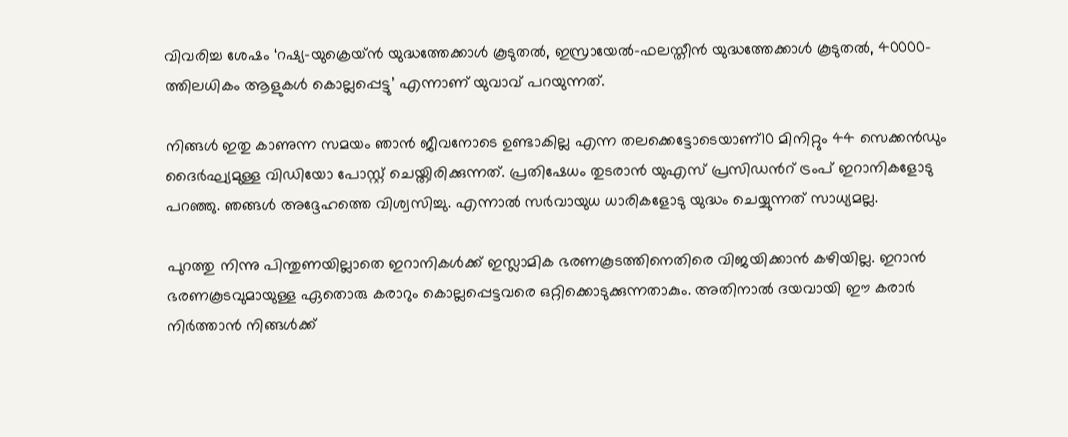വിവരിച്ച ശേഷം ‘റഷ്യ-യുക്രെയ്ൻ യുദ്ധത്തേക്കാൾ കൂടുതൽ, ഇസ്രായേൽ-ഫലസ്തീൻ യുദ്ധത്തേക്കാൾ കൂടുതൽ, 40000-ത്തിലധികം ആളുകൾ കൊല്ലപ്പെട്ടു’ എന്നാണ് യുവാവ് പറയുന്നത്.

നിങ്ങൾ ഇതു കാണുന്ന സമയം ഞാൻ ജീവനോടെ ഉണ്ടാകില്ല എന്ന തലക്കെട്ടോടെയാണ്10 മിനിറ്റും 44 സെക്കൻഡും ദൈർഘ്യമുള്ള വിഡിയോ പോസ്റ്റ് ചെയ്തിരിക്കുന്നത്. പ്രതിഷേധം തുടരാൻ യുഎസ് പ്രസിഡന്‍റ് ട്രംപ് ഇറാനികളോടു പറഞ്ഞു. ഞങ്ങൾ അദ്ദേഹത്തെ വിശ്വസിച്ചു. എന്നാൽ സർവായുധ ധാരികളോടു യുദ്ധം ചെയ്യുന്നത് സാധ്യമല്ല.

പുറത്തു നിന്നു പിന്തുണയില്ലാതെ ഇറാനികൾക്ക് ഇസ്ലാമിക ഭരണകൂടത്തിനെതിരെ വിജയിക്കാൻ കഴിയില്ല. ഇറാൻ ഭരണകൂടവുമായുള്ള ഏതൊരു കരാറും കൊല്ലപ്പെട്ടവരെ ഒറ്റിക്കൊടുക്കുന്നതാകും. അതിനാൽ ദയവായി ഈ കരാർ നിർത്താൻ നിങ്ങൾക്ക്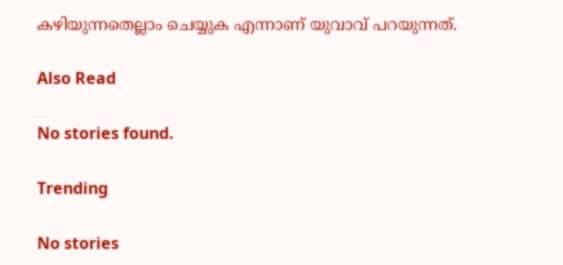കഴിയുന്നതെല്ലാം ചെയ്യുക എന്നാണ് യുവാവ് പറയുന്നത്.

Also Read

No stories found.

Trending

No stories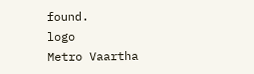found.
logo
Metro Vaartha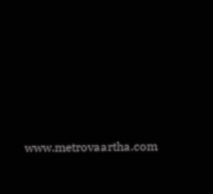www.metrovaartha.com